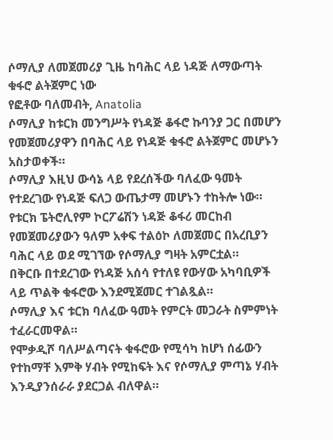ሶማሊያ ለመጀመሪያ ጊዜ ከባሕር ላይ ነዳጅ ለማውጣት ቁፋሮ ልትጀምር ነው
የፎቶው ባለመብት, Anatolia
ሶማሊያ ከቱርክ መንግሥት የነዳጅ ቆፋሮ ኩባንያ ጋር በመሆን የመጀመሪያዋን በባሕር ላይ የነዳጅ ቁፋሮ ልትጀምር መሆኑን አስታወቀች።
ሶማሊያ እዚህ ውሳኔ ላይ የደረሰችው ባለፈው ዓመት የተደረገው የነዳጅ ፍለጋ ውጤታማ መሆኑን ተከትሎ ነው።
የቱርክ ፔትሮሊየም ኮርፖሬሽን ነዳጅ ቆፋሪ መርከብ የመጀመሪያውን ዓለም አቀፍ ተልዕኮ ለመጀመር በአረቢያን ባሕር ላይ ወደ ሚገኘው የሶማሊያ ግዛት አምርቷል።
በቅርቡ በተደረገው የነዳጅ አሰሳ የተለዩ የውሃው አካባቢዎች ላይ ጥልቅ ቁፋሮው እንደሚጀመር ተገልጿል።
ሶማሊያ እና ቱርክ ባለፈው ዓመት የምርት መጋራት ስምምነት ተፈራርመዋል።
የሞቃዲሾ ባለሥልጣናት ቁፋሮው የሚሳካ ከሆነ ሰፊውን የተከማቸ እምቅ ሃብት የሚከፍት እና የሶማሊያ ምጣኔ ሃብት እንዲያንሰራራ ያደርጋል ብለዋል።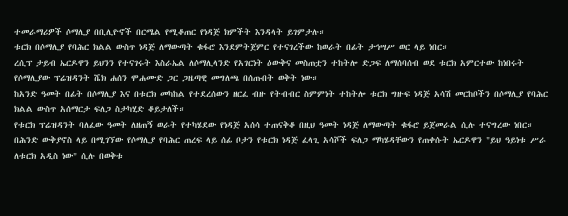ተመራማሪዎች ሶማሊያ በቢሊዮኖች በርሜል የሚቆጠር የነዳጅ ክምችት እንዳላት ይገምታሉ።
ቱርክ በሶማሊያ የባሕር ክልል ውስጥ ነዳጅ ለማውጣት ቁፋሮ እንደምትጀምር የተናገረችው ከወራት በፊት ታኅሣሥ ወር ላይ ነበር።
ረሲፕ ታይብ ኤርዶዋን ይህንን የተናገሩት እስራኤል ለሶማሊላንድ የአገርነት ዕውቅና መስጠቷን ተከትሎ ድጋፍ ለማሰባሰብ ወደ ቱርክ አምርተው ከነበሩት የሶማሊያው ፕሬዝዳንት ሼክ ሐሰን ሞሐሙድ ጋር ጋዜጣዊ መግለጫ በሰጡበት ወቅት ነው።
ከአንድ ዓመት በፊት በሶማሊያ እና በቱርክ መካከል የተደረሰውን ዘርፈ ብዙ የትብብር ስምምነት ተከትሎ ቱርክ ግዙፍ ነዳጅ አሳሽ መርከቦችን በሶማሊያ የባሕር ክልል ውስጥ አሰማርታ ፍለጋ ስታካሂድ ቆይታለች።
የቱርክ ፕሬዝዳንት ባለፈው ዓመት ለዘጠኝ ወራት የተካሄደው የነዳጅ አሰሳ ተጠናቅቆ በዚህ ዓመት ነዳጅ ለማውጣት ቁፋሮ ይጀመራል ሲሉ ተናግረው ነበር።
በሕንድ ውቅያኖስ ላይ በሚገኘው የሶማሊያ የባሕር ጠረፍ ላይ ሰፊ ቦታን የቱርክ ነዳጅ ፈላጊ አሳሾች ፍለጋ ማካሄዳቸውን የጠቀሱት ኤርዶዋን "ይህ ዓይነቱ ሥራ ለቱርክ አዲስ ነው" ሲሉ በወቅቱ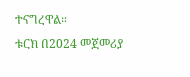ተናግረዋል።
ቱርክ በ2024 መጀመሪያ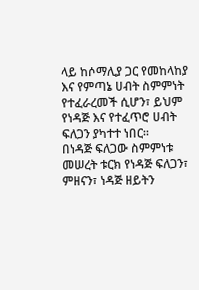ላይ ከሶማሊያ ጋር የመከላከያ እና የምጣኔ ሀብት ስምምነት የተፈራረመች ሲሆን፣ ይህም የነዳጅ እና የተፈጥሮ ሀብት ፍለጋን ያካተተ ነበር።
በነዳጅ ፍለጋው ስምምነቱ መሠረት ቱርክ የነዳጅ ፍለጋን፣ ምዘናን፣ ነዳጅ ዘይትን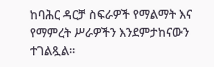ከባሕር ዳርቻ ስፍራዎች የማልማት እና የማምረት ሥራዎችን እንደምታከናውን ተገልጿል።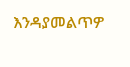እንዳያመልጥዎ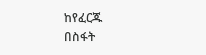ከየፈርጁ
በስፋት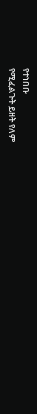የተነበቡ
የሚፈልጉት ይዘት የለም